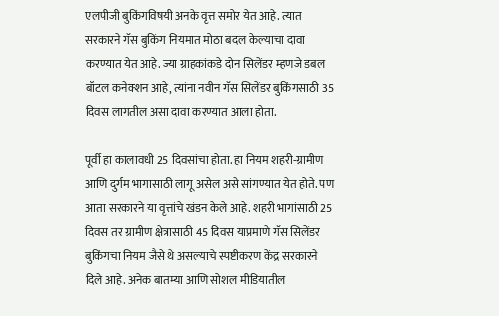एलपीजी बुकिंगविषयी अनके वृत्त समोर येत आहे. त्यात सरकारने गॅस बुकिंग नियमात मोठा बदल केल्याचा दावा करण्यात येत आहे. ज्या ग्राहकांकडे दोन सिलेंडर म्हणजे डबल बॉटल कनेक्शन आहे, त्यांना नवीन गॅस सिलेंडर बुकिंगसाठी 35 दिवस लागतील असा दावा करण्यात आला होता.

पूर्वी हा कालावधी 25 दिवसांचा होता. हा नियम शहरी-ग्रामीण आणि दुर्गम भागासाठी लागू असेल असे सांगण्यात येत होते. पण आता सरकारने या वृत्तांचे खंडन केले आहे. शहरी भागांसाठी 25 दिवस तर ग्रामीण क्षेत्रासाठी 45 दिवस याप्रमाणे गॅस सिलेंडर बुकिंगचा नियम जैसे थे असल्याचे स्पष्टीकरण केंद्र सरकारने दिले आहे. अनेक बातम्या आणि सोशल मीडियातील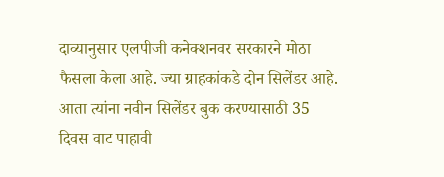दाव्यानुसार एलपीजी कनेक्शनवर सरकारने मोठा फैसला केला आहे. ज्या ग्राहकांकडे दोन सिलेंडर आहे. आता त्यांना नवीन सिलेंडर बुक करण्यासाठी 35 दिवस वाट पाहावी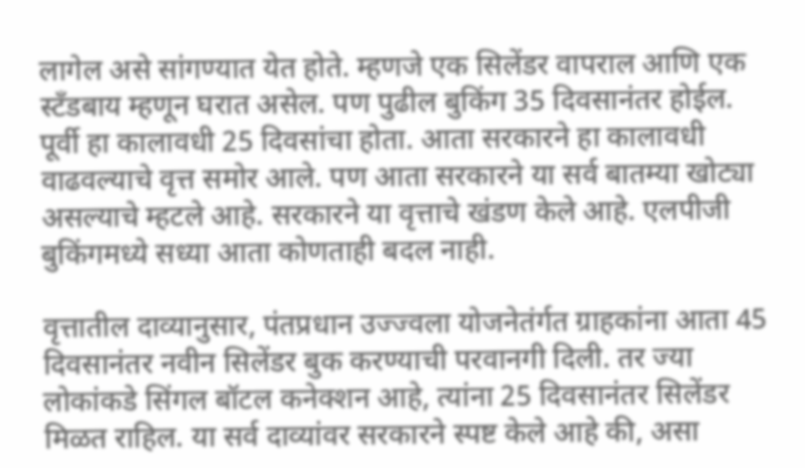लागेल असे सांगण्यात येत होते. म्हणजे एक सिलेंडर वापराल आणि एक स्टँडबाय म्हणून घरात असेल. पण पुढील बुकिंग 35 दिवसानंतर होईल. पूर्वी हा कालावधी 25 दिवसांचा होता. आता सरकारने हा कालावधी वाढवल्याचे वृत्त समोर आले. पण आता सरकारने या सर्व बातम्या खोट्या असल्याचे म्हटले आहे. सरकारने या वृत्ताचे खंडण केले आहे. एलपीजी बुकिंगमध्ये सध्या आता कोणताही बदल नाही.

वृत्तातील दाव्यानुसार, पंतप्रधान उज्ज्वला योजनेतंर्गत ग्राहकांना आता 45 दिवसानंतर नवीन सिलेंडर बुक करण्याची परवानगी दिली. तर ज्या लोकांकडे सिंगल बॉटल कनेक्शन आहे, त्यांना 25 दिवसानंतर सिलेंडर मिळत राहिल. या सर्व दाव्यांवर सरकारने स्पष्ट केले आहे की, असा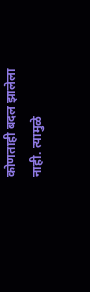कोणताही बदल झालेला नाही. त्यामुळे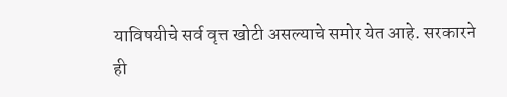याविषयीचे सर्व वृत्त खोटी असल्याचे समोर येत आहे. सरकारने ही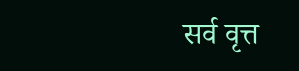सर्व वृत्त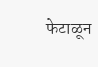फेटाळून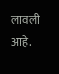लावली आहे.